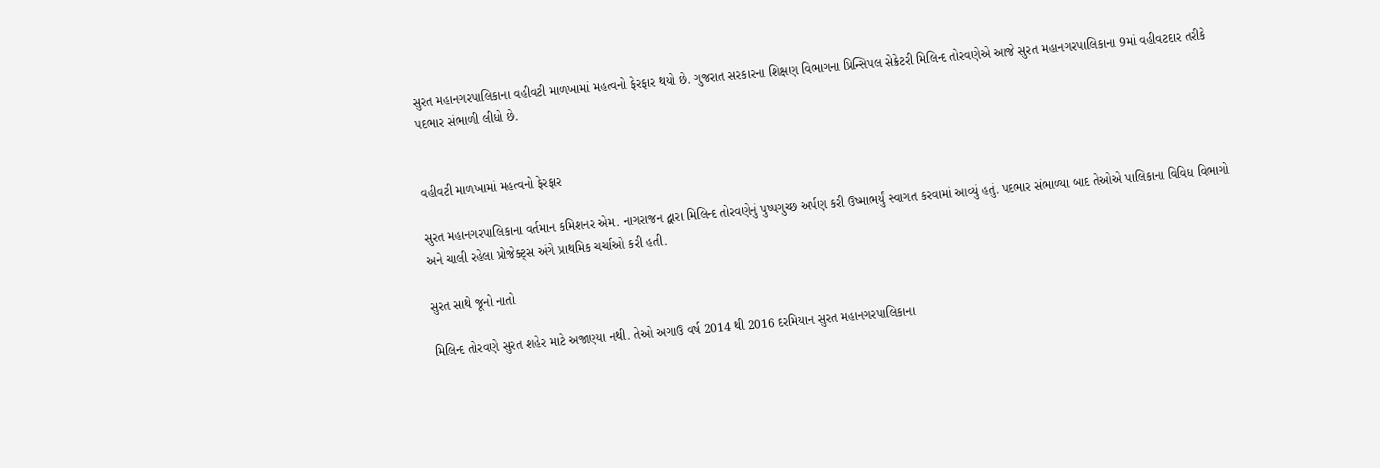સુરત મહાનગરપાલિકાના વહીવટી માળખામાં મહત્વનો ફેરફાર થયો છે. ગુજરાત સરકારના શિક્ષણ વિભાગના પ્રિન્સિપલ સેક્રેટરી મિલિન્દ તોરવણેએ આજે સુરત મહાનગરપાલિકાના 9માં વહીવટદાર તરીકે પદભાર સંભાળી લીધો છે.


વહીવટી માળખામાં મહત્વનો ફેરફાર

સુરત મહાનગરપાલિકાના વર્તમાન કમિશનર એમ. નાગરાજન દ્વારા મિલિન્દ તોરવણેનું પુષ્પગુચ્છ અર્પણ કરી ઉષ્માભર્યું સ્વાગત કરવામાં આવ્યું હતું. પદભાર સંભાળ્યા બાદ તેઓએ પાલિકાના વિવિધ વિભાગો અને ચાલી રહેલા પ્રોજેક્ટ્સ અંગે પ્રાથમિક ચર્ચાઓ કરી હતી.

સુરત સાથે જૂનો નાતો

મિલિન્દ તોરવણે સુરત શહેર માટે અજાણ્યા નથી. તેઓ અગાઉ વર્ષ 2014 થી 2016 દરમિયાન સુરત મહાનગરપાલિકાના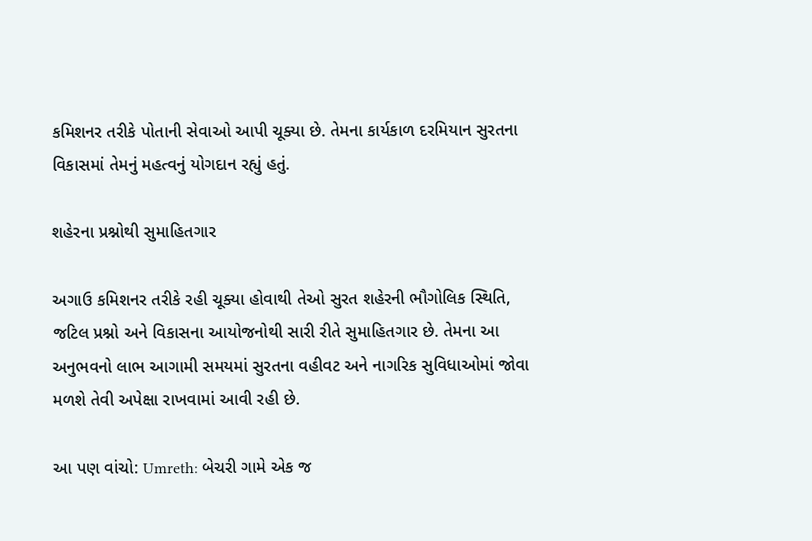કમિશનર તરીકે પોતાની સેવાઓ આપી ચૂક્યા છે. તેમના કાર્યકાળ દરમિયાન સુરતના વિકાસમાં તેમનું મહત્વનું યોગદાન રહ્યું હતું.

શહેરના પ્રશ્નોથી સુમાહિતગાર

અગાઉ કમિશનર તરીકે રહી ચૂક્યા હોવાથી તેઓ સુરત શહેરની ભૌગોલિક સ્થિતિ, જટિલ પ્રશ્નો અને વિકાસના આયોજનોથી સારી રીતે સુમાહિતગાર છે. તેમના આ અનુભવનો લાભ આગામી સમયમાં સુરતના વહીવટ અને નાગરિક સુવિધાઓમાં જોવા મળશે તેવી અપેક્ષા રાખવામાં આવી રહી છે.

આ પણ વાંચો: Umreth: બેચરી ગામે એક જ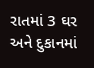રાતમાં 3 ઘર અને દુકાનમાં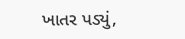ખાતર પડ્યું,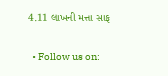4.11 લાખની મત્તા સાફ


  • Follow us on: